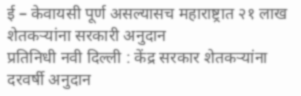ई – केवायसी पूर्ण असल्यासच महाराष्ट्रात २१ लाख शेतकऱ्यांना सरकारी अनुदान
प्रतिनिधी नवी दिल्ली : केंद्र सरकार शेतकऱ्यांना दरवर्षी अनुदान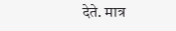देते. मात्र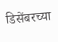डिसेंबरच्या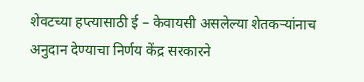शेवटच्या हप्त्यासाठी ई – केवायसी असलेल्या शेतकऱ्यांनाच अनुदान देण्याचा निर्णय केंद्र सरकारने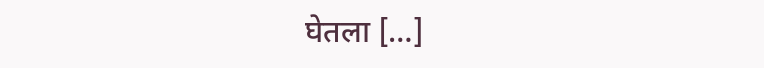घेतला […]